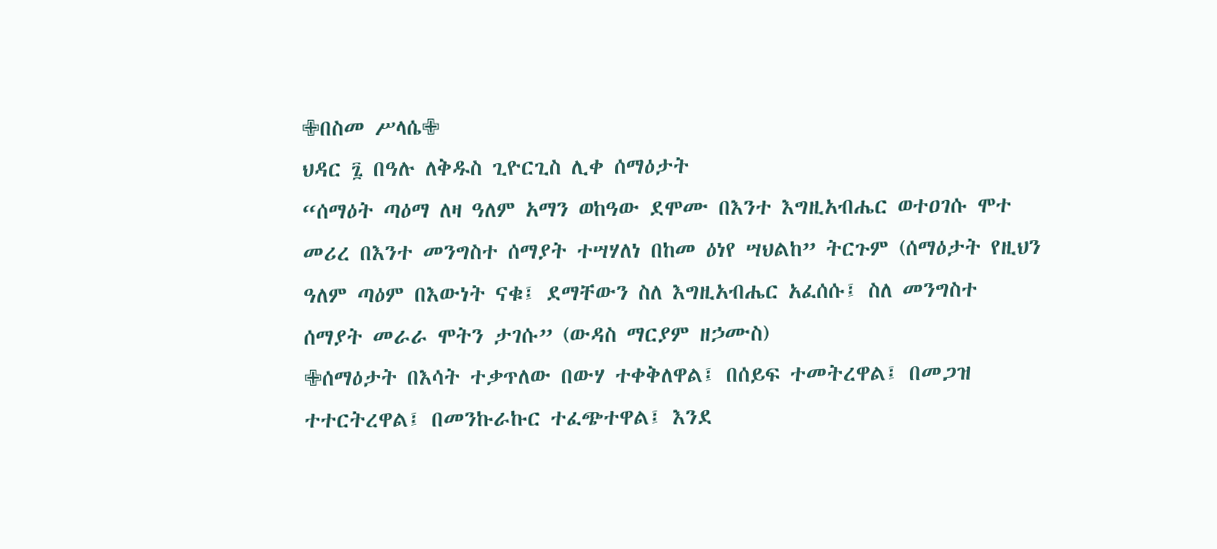✙በስመ ሥላሴ✙
ህዳር ፯ በዓሉ ለቅዱስ ጊዮርጊስ ሊቀ ሰማዕታት
“ሰማዕት ጣዕማ ለዛ ዓለም አማን ወከዓው ደሞሙ በእንተ እግዚአብሔር ወተዐገሱ ሞተ መሪረ በእንተ መንግስተ ሰማያት ተሣሃለነ በከመ ዕነየ ሣህልከ” ትርጉም (ሰማዕታት የዚህን ዓለም ጣዕም በእውነት ናቁ፤ ደማቸውን ስለ እግዚአብሔር አፈሰሱ፤ ስለ መንግስተ ሰማያት መራራ ሞትን ታገሱ” (ውዳስ ማርያም ዘኃሙስ)
✙ሰማዕታት በእሳት ተቃጥለው በውሃ ተቀቅለዋል፤ በሰይፍ ተመትረዋል፤ በመጋዝ ተተርትረዋል፤ በመንኩራኩር ተፈጭተዋል፤ እንደ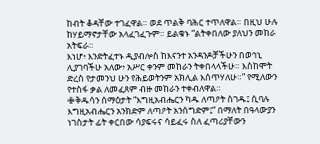ከብት ቆዳቸው ተገፈዋል። ወደ ጥልቅ ባሕር ተጥለዋል። በዚህ ሁሉ ከሃይማኖታቸው አላፈገፈጉም። ይልቁኑ “ልትቀበለው ያለህን መከራ አትፍራ።
እነሆ፥ እንድትፈተኑ ዲያብሎስ ከእናንተ አንዳንዶቻችሁን በወኅኒ ሊያገባችሁ አለው፥ አሥር ቀንም መከራን ትቀበላላችሁ። እስከሞት ድረስ የታመንህ ሁን የሕይወትንም አክሊል እሰጥሃለሁ።” የሚለውን የተስፋ ቃል ለመፈጸም ብዙ መከራን ተቀብለዋል።
✙ቅዱሳን ሰማዕታት “እግዚአብሔርን ካዱ ለጣዖት ስገዱ፤ ሲባሉ እግዚአብሔርን አንክድም ለጣዖት አንሰግድም፤” በማለት በዓላውያን ነገስታት ፊት ቀርበው ሳያፍሩና ሳይፈሩ ስለ ፈጣሪያቸውን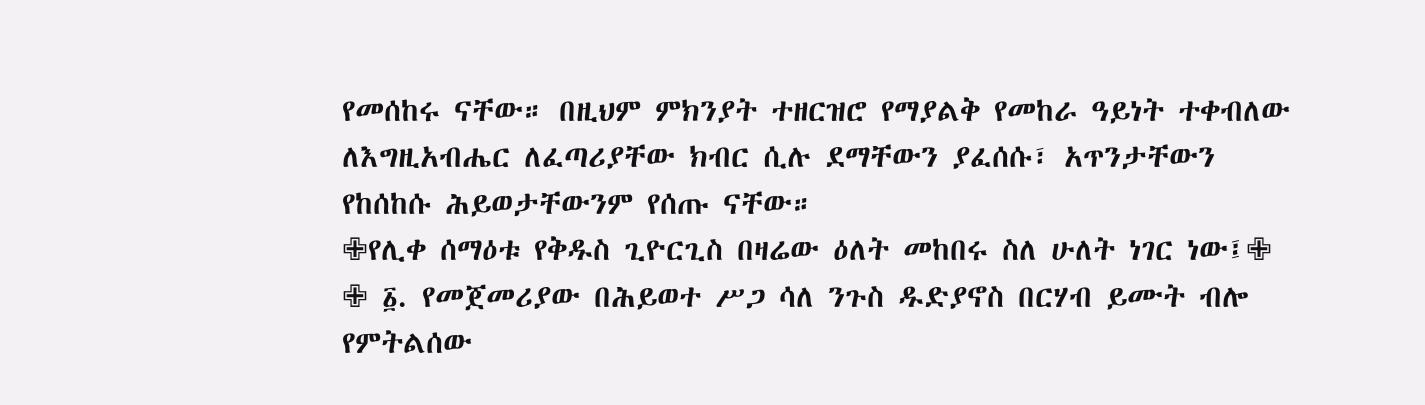የመሰከሩ ናቸው። በዚህም ምክንያት ተዘርዝሮ የማያልቅ የመከራ ዓይነት ተቀብለው ለእግዚአብሔር ለፈጣሪያቸው ክብር ሲሉ ደማቸውን ያፈሰሱ፣ አጥንታቸውን የከሰከሱ ሕይወታቸውንም የሰጡ ናቸው።
✙የሊቀ ሰማዕቱ የቅዱስ ጊዮርጊስ በዛሬው ዕለት መከበሩ ስለ ሁለት ነገር ነው፤✙
✙ ፩. የመጀመሪያው በሕይወተ ሥጋ ሳለ ንጉስ ዱድያኖስ በርሃብ ይሙት ብሎ የምትልሰው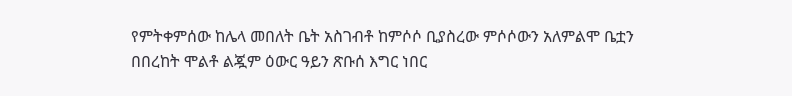የምትቀምሰው ከሌላ መበለት ቤት አስገብቶ ከምሶሶ ቢያስረው ምሶሶውን አለምልሞ ቤቷን በበረከት ሞልቶ ልጇም ዕውር ዓይን ጽቡሰ እግር ነበር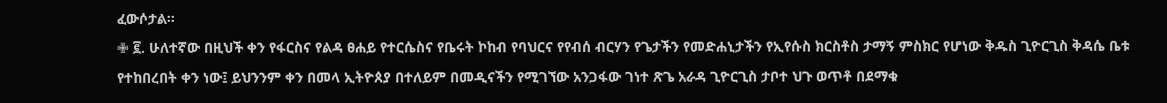ፈውሶታል።
✙ ፪. ሁለተኛው በዚህች ቀን የፋርስና የልዳ ፀሐይ የተርሴስና የቤሩት ኮከብ የባህርና የየብሰ ብርሃን የጌታችን የመድሐኒታችን የኢየሱስ ክርስቶስ ታማኝ ምስክር የሆነው ቅዱስ ጊዮርጊስ ቅዳሴ ቤቱ የተከበረበት ቀን ነው፤ ይህንንም ቀን በመላ ኢትዮጰያ በተለይም በመዲናችን የሚገኘው አንጋፋው ገነተ ጽጌ አራዳ ጊዮርጊስ ታቦተ ህጉ ወጥቶ በደማቁ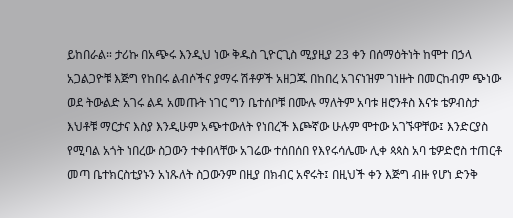ይከበራል። ታሪኩ በአጭሩ እንዲህ ነው ቅዱስ ጊዮርጊስ ሚያዚያ 23 ቀን በሰማዕትነት ከሞተ በኃላ አጋልጋዮቹ እጅግ የከበሩ ልብሶችና ያማሩ ሽቶዎች አዘጋጁ በከበረ አገናነዝም ገነዙት በመርከብም ጭነው ወደ ትውልድ አገሩ ልዳ አመጡት ነገር ግን ቤተሰቦቹ በሙሉ ማለትም አባቱ ዘሮንቶስ እናቱ ቴዎብስታ እህቶቹ ማርታና እስያ እንዲሁም አጭተውለት የነበረች እጮኛው ሁሉም ሞተው አገኙዋቸው፤ እንድርያስ የሚባል አጎት ነበረው ስጋውን ተቀበላቸው አገሬው ተሰበሰበ የእየሩሳሌሙ ሊቀ ጳጳስ አባ ቴዎድሮስ ተጠርቶ መጣ ቤተክርስቲያኑን አነጹለት ስጋውንም በዚያ በክብር አኖሩት፤ በዚህች ቀን እጅግ ብዙ የሆነ ድንቅ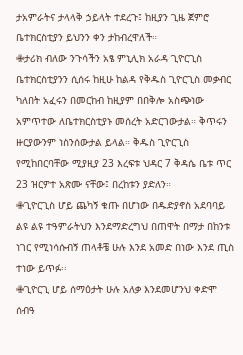ታአምራትና ታላላቅ ኃይላት ተደረጉ፤ ከዚያን ጊዜ ጀምሮ ቤተክርስቲያን ይህንን ቀን ታከብረዋለች።
✙ታሪክ ብለው ንጉሳችን አፄ ምኒሊክ አራዳ ጊዮርጊስ ቤተክርስቲያንን ሲሰሩ ከዚሁ ከልዳ የቅዱስ ጊዮርጊስ መቃብር ካለበት አፈሩን በመርከብ ከዚያም በበቅሎ አስጭነው አምጥተው ለቤተክርስቲያኑ መሰረት አድርገውታል። ቅጥሩን ዙርያውንም ነስንሰውታል ይላል። ቅዱስ ጊዮርጊስ የሚከበርባቸው ሚያዚያ 23 እረፍቱ ህዳር 7 ቅዳሴ ቤቱ ጥር 23 ዝርዎተ አጽሙ ናቸው፤ በረከቱን ያድለን።
✙ጊዮርጊስ ሆይ ጨካኝ ቁጡ በሆነው በዱድያኖስ አደባባይ ልዩ ልዩ ተዓምራትህን እንደማድረግህ በጠዋት በማታ በከንቱ ነገር የሚነሳሱብኝ ጠላቶቼ ሁሉ እንደ አመድ በነው እንደ ጢስ ተነው ይጥፉ፡፡
✙ጊዮርጊ ሆይ ሰማዕታት ሁሉ አለቃ እንደመሆንህ ቀድሞ ሰብዓ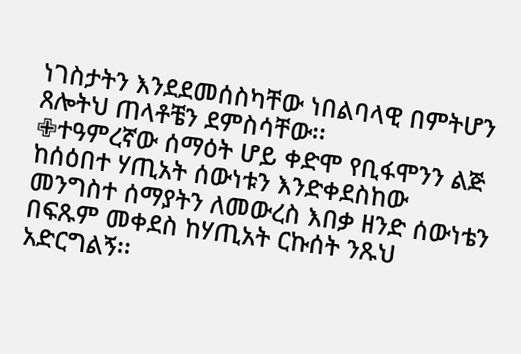ነገስታትን እንደደመሰስካቸው ነበልባላዊ በምትሆን ጸሎትህ ጠላቶቼን ደምስሳቸው፡፡
✙ተዓምረኛው ሰማዕት ሆይ ቀድሞ የቢፋሞንን ልጅ ከሰዕበተ ሃጢአት ሰውነቱን እንድቀደስከው መንግስተ ሰማያትን ለመውረስ እበቃ ዘንድ ሰውነቴን በፍጹም መቀደስ ከሃጢአት ርኩሰት ንጹህ አድርግልኝ፡፡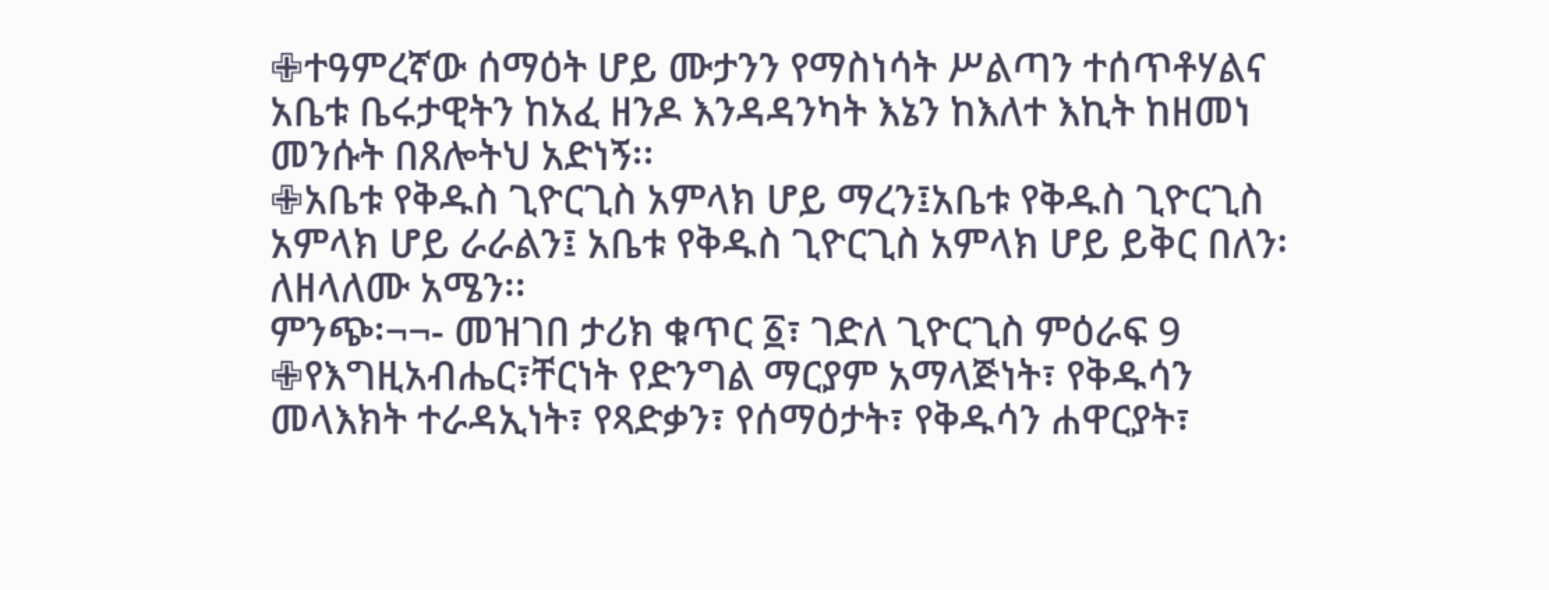✙ተዓምረኛው ሰማዕት ሆይ ሙታንን የማስነሳት ሥልጣን ተሰጥቶሃልና አቤቱ ቤሩታዊትን ከአፈ ዘንዶ እንዳዳንካት እኔን ከእለተ እኪት ከዘመነ መንሱት በጸሎትህ አድነኝ፡፡
✙አቤቱ የቅዱስ ጊዮርጊስ አምላክ ሆይ ማረን፤አቤቱ የቅዱስ ጊዮርጊስ አምላክ ሆይ ራራልን፤ አቤቱ የቅዱስ ጊዮርጊስ አምላክ ሆይ ይቅር በለን፡ ለዘላለሙ አሜን፡፡
ምንጭ፡¬¬- መዝገበ ታሪክ ቁጥር ፩፣ ገድለ ጊዮርጊስ ምዕራፍ 9
✙የእግዚአብሔር፣ቸርነት የድንግል ማርያም አማላጅነት፣ የቅዱሳን መላእክት ተራዳኢነት፣ የጻድቃን፣ የሰማዕታት፣ የቅዱሳን ሐዋርያት፣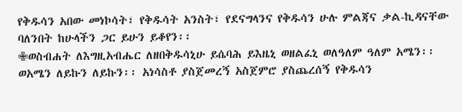የቅዱሳን አበው መነኮሳት፣ የቅዱሳት አንስት፣ የደናግላንና የቅዱሳን ሁሉ ምልጃና ቃል-ኪዳናቸው ባለንበት ከሁላችን ጋር ይሁን ይቆየን፡፡
✙ወስብሐት ለእግዚአብሔር ለዘበቅዱሳኒሁ ይሴባሕ ይእዜኒ ወዘልፈኒ ወለዓለም ዓለም አሜን፡፡ ወአሜን ለይኩን ለይኩን፡፡ አነሳስቶ ያስጀመረኝ አስጀምሮ ያስጨረሰኝ የቅዱሳን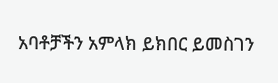አባቶቻችን አምላክ ይክበር ይመስገን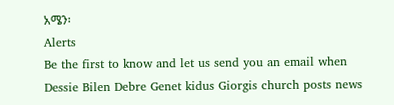አሜን፡
Alerts
Be the first to know and let us send you an email when Dessie Bilen Debre Genet kidus Giorgis church posts news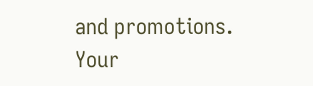and promotions. Your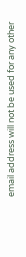email address will not be used for any other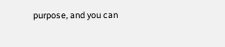purpose, and you can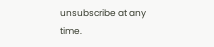unsubscribe at any time.